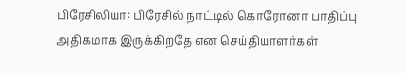பிரேசிலியா: பிரேசில் நாட்டில் கொரோனா பாதிப்பு அதிகமாக இருக்கிறதே என செய்தியாளர்கள்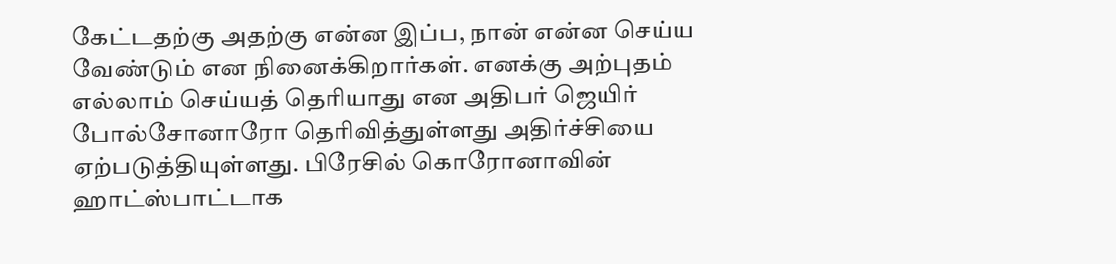கேட்டதற்கு அதற்கு என்ன இப்ப, நான் என்ன செய்ய வேண்டும் என நினைக்கிறார்கள். எனக்கு அற்புதம் எல்லாம் செய்யத் தெரியாது என அதிபர் ஜெயிர் போல்சோனாரோ தெரிவித்துள்ளது அதிர்ச்சியை ஏற்படுத்தியுள்ளது. பிரேசில் கொரோனாவின் ஹாட்ஸ்பாட்டாக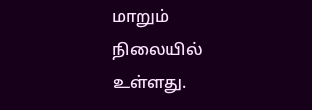மாறும் நிலையில் உள்ளது.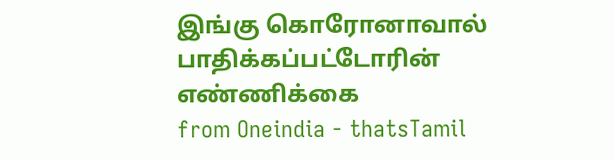இங்கு கொரோனாவால் பாதிக்கப்பட்டோரின் எண்ணிக்கை
from Oneindia - thatsTamil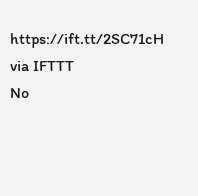https://ift.tt/2SC71cH
via IFTTT
No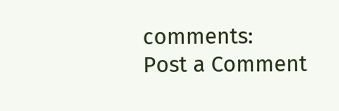comments:
Post a Comment